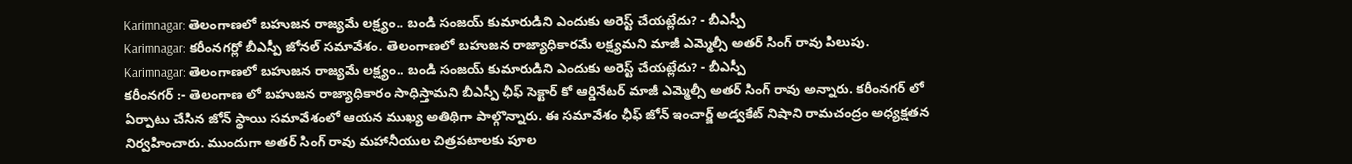Karimnagar: తెలంగాణలో బహుజన రాజ్యమే లక్ష్యం.. బండి సంజయ్ కుమారుడిని ఎందుకు అరెస్ట్ చేయట్లేదు? - బీఎస్పీ
Karimnagar: కరీంనగర్లో బీఎస్పీ జోనల్ సమావేశం. తెలంగాణలో బహుజన రాజ్యాధికారమే లక్ష్యమని మాజీ ఎమ్మెల్సీ అతర్ సింగ్ రావు పిలుపు.
Karimnagar: తెలంగాణలో బహుజన రాజ్యమే లక్ష్యం.. బండి సంజయ్ కుమారుడిని ఎందుకు అరెస్ట్ చేయట్లేదు? - బీఎస్పీ
కరీంనగర్ :- తెలంగాణ లో బహుజన రాజ్యాధికారం సాధిస్తామని బీఎస్పీ ఛీఫ్ సెక్టార్ కో ఆర్డినేటర్ మాజీ ఎమ్మెల్సీ అతర్ సింగ్ రావు అన్నారు. కరీంనగర్ లో ఏర్పాటు చేసిన జోన్ స్థాయి సమావేశంలో ఆయన ముఖ్య అతిథిగా పాల్గొన్నారు. ఈ సమావేశం ఛీఫ్ జోన్ ఇంచార్జ్ అడ్వకేట్ నిషాని రామచంద్రం అధ్యక్షతన నిర్వహించారు. ముందుగా అతర్ సింగ్ రావు మహానీయుల చిత్రపటాలకు పూల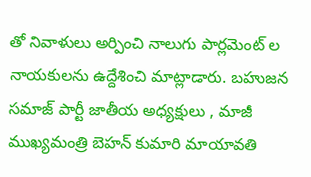తో నివాళులు అర్పించి నాలుగు పార్లమెంట్ ల నాయకులను ఉద్దేశించి మాట్లాడారు. బహుజన సమాజ్ పార్టీ జాతీయ అధ్యక్షులు , మాజీ ముఖ్యమంత్రి బెహన్ కుమారి మాయావతి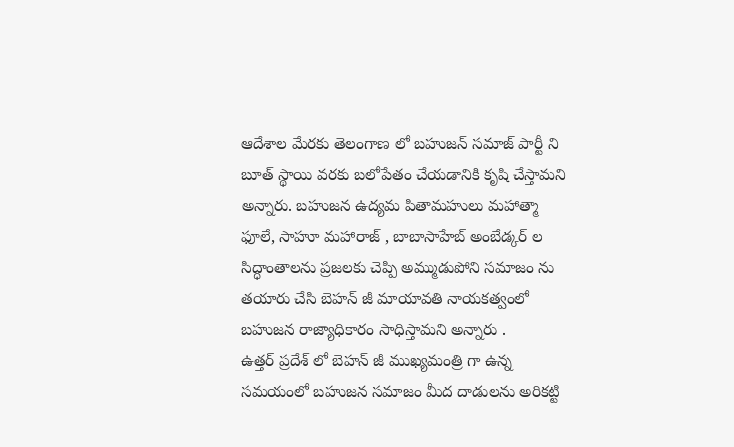ఆదేశాల మేరకు తెలంగాణ లో బహుజన్ సమాజ్ పార్టీ ని బూత్ స్థాయి వరకు బలోపేతం చేయడానికి కృషి చేస్తామని అన్నారు. బహుజన ఉద్యమ పితామహులు మహాత్మా ఫూలే, సాహూ మహారాజ్ , బాబాసాహేబ్ అంబేడ్కర్ ల సిద్ధాంతాలను ప్రజలకు చెప్పి అమ్ముడుపోని సమాజం ను తయారు చేసి బెహన్ జీ మాయావతి నాయకత్వంలో బహుజన రాజ్యాధికారం సాధిస్తామని అన్నారు .
ఉత్తర్ ప్రదేశ్ లో బెహన్ జీ ముఖ్యమంత్రి గా ఉన్న సమయంలో బహుజన సమాజం మీద దాడులను అరికట్టి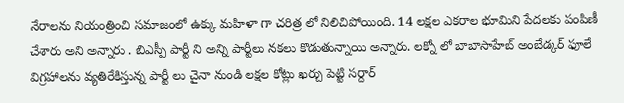నేరాలను నియంత్రించి సమాజంలో ఉక్కు మహిళా గా చరిత్ర లో నిలిచిపోయింది. 14 లక్షల ఎకరాల భూమిని పేదలకు పంపిణీ చేశారు అని అన్నారు . బిఎస్పీ పార్టీ ని అన్ని పార్టీలు నకలు కొడుతున్నాయి అన్నారు. లక్నో లో బాబాసాహేబ్ అంబేడ్కర్ ఫూలే విగ్రహాలను వ్యతిరేకిస్తున్న పార్టీ లు చైనా నుండి లక్షల కోట్లు ఖర్చు పెట్టి సర్దార్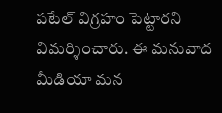పటేల్ విగ్రహం పెట్టారని విమర్శించారు. ఈ మనువాద మీడియా మన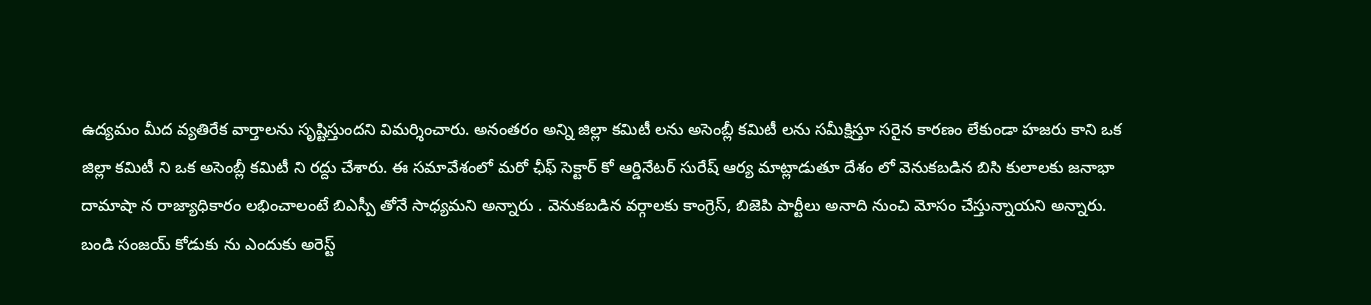ఉద్యమం మీద వ్యతిరేక వార్తాలను సృష్టిస్తుందని విమర్శించారు. అనంతరం అన్ని జిల్లా కమిటీ లను అసెంబ్లీ కమిటీ లను సమీక్షిస్తూ సరైన కారణం లేకుండా హజరు కాని ఒక జిల్లా కమిటీ ని ఒక అసెంబ్లీ కమిటీ ని రద్దు చేశారు. ఈ సమావేశంలో మరో ఛీఫ్ సెక్టార్ కో ఆర్డినేటర్ సురేష్ ఆర్య మాట్లాడుతూ దేశం లో వెనుకబడిన బిసి కులాలకు జనాభా దామాషా న రాజ్యాధికారం లభించాలంటే బిఎస్పీ తోనే సాధ్యమని అన్నారు . వెనుకబడిన వర్గాలకు కాంగ్రెస్, బిజెపి పార్టీలు అనాది నుంచి మోసం చేస్తున్నాయని అన్నారు.
బండి సంజయ్ కోడుకు ను ఎందుకు అరెస్ట్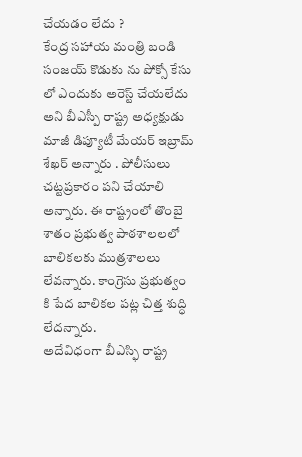చేయడం లేదు ?
కేంద్ర సహాయ మంత్రి బండి సంజయ్ కొడుకు ను పోక్సో కేసు లో ఎందుకు అరెస్ట్ చేయలేదు అని బీఎస్పీ రాష్ట్ర అధ్యక్షుడు మాజీ డిప్యూటీ మేయర్ ఇబ్రామ్ శేఖర్ అన్నారు . పోలీసులు చట్టప్రకారం పని చేయాలి అన్నారు. ఈ రాష్ట్రంలో తొంబై శాతం ప్రభుత్వ పాఠశాలలలో బాలికలకు ముత్రశాలలు లేవన్నారు. కాంగ్రెసు ప్రభుత్వం కి పేద బాలికల పట్ల చిత్త శుద్ధి లేదన్నారు.
అదేవిధంగా బీఎస్ఫి రాష్ట్ర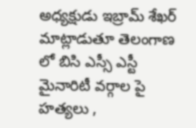అధ్యక్షుడు ఇబ్రామ్ శేఖర్ మాట్లాడుతూ తెలంగాణ లో బిసి ఎస్సీ ఎస్టీ మైనారిటీ వర్గాల పై హత్యలు ,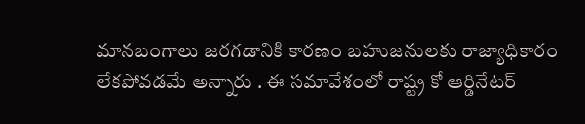మానబంగాలు జరగడానికి కారణం బహుజనులకు రాజ్యాధికారం లేకపోవడమే అన్నారు . ఈ సమావేశంలో రాష్ట్ర కో ఆర్డినేటర్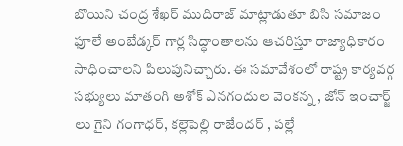బొయిని చంద్ర శేఖర్ ముదిరాజ్ మాట్లాడుతూ బిసి సమాజం ఫూలే అంబేడ్కర్ గార్ల సిద్ధాంతాలను ఆచరిస్తూ రాజ్యాధికారం సాధించాలని పిలుపునిచ్చారు. ఈ సమావేశంలో రాష్ట్ర కార్యవర్గ సభ్యులు మాతంగి అశోక్ ఎనగందుల వెంకన్న , జోన్ ఇంచార్జ్ లు గైని గంగాధర్, కల్లెపెల్లి రాజేందర్ , పల్లే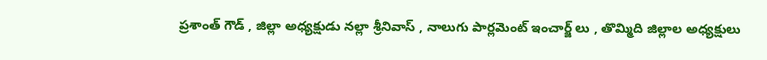ప్రశాంత్ గౌడ్ , జిల్లా అధ్యక్షుడు నల్లా శ్రీనివాస్ , నాలుగు పార్లమెంట్ ఇంచార్జ్ లు , తొమ్మిది జిల్లాల అధ్యక్షులు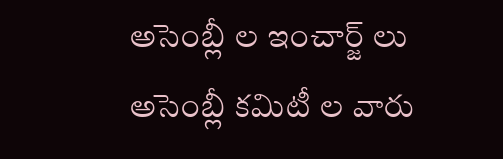అసెంబ్లీ ల ఇంచార్జ్ లు అసెంబ్లీ కమిటీ ల వారు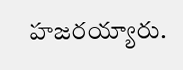హజరయ్యారు.